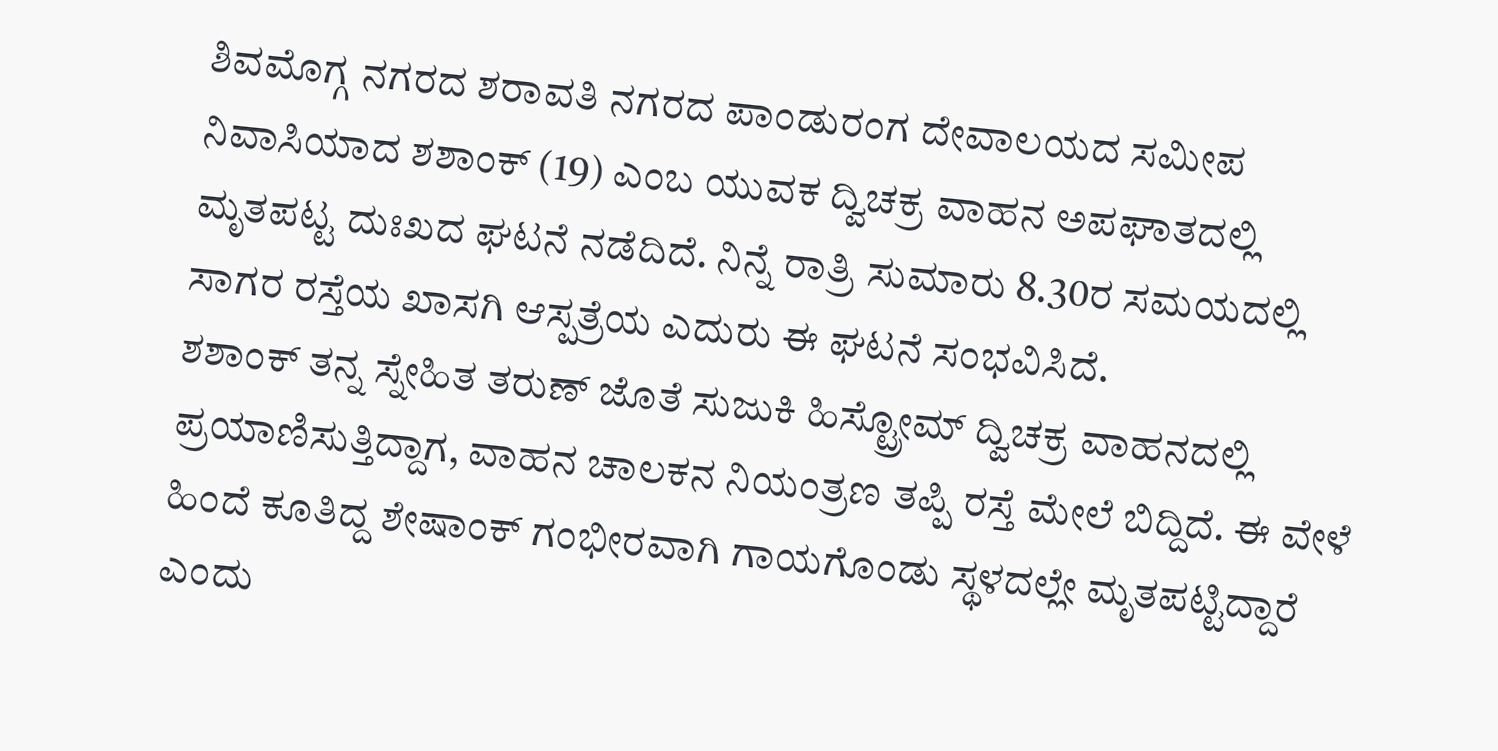ಶಿವಮೊಗ್ಗ ನಗರದ ಶರಾವತಿ ನಗರದ ಪಾಂಡುರಂಗ ದೇವಾಲಯದ ಸಮೀಪ ನಿವಾಸಿಯಾದ ಶಶಾಂಕ್ (19) ಎಂಬ ಯುವಕ ದ್ವಿಚಕ್ರ ವಾಹನ ಅಪಘಾತದಲ್ಲಿ ಮೃತಪಟ್ಟ ದುಃಖದ ಘಟನೆ ನಡೆದಿದೆ. ನಿನ್ನೆ ರಾತ್ರಿ ಸುಮಾರು 8.30ರ ಸಮಯದಲ್ಲಿ ಸಾಗರ ರಸ್ತೆಯ ಖಾಸಗಿ ಆಸ್ಪತ್ರೆಯ ಎದುರು ಈ ಘಟನೆ ಸಂಭವಿಸಿದೆ.
ಶಶಾಂಕ್ ತನ್ನ ಸ್ನೇಹಿತ ತರುಣ್ ಜೊತೆ ಸುಜುಕಿ ಹಿಸ್ಟ್ರೋಮ್ ದ್ವಿಚಕ್ರ ವಾಹನದಲ್ಲಿ ಪ್ರಯಾಣಿಸುತ್ತಿದ್ದಾಗ, ವಾಹನ ಚಾಲಕನ ನಿಯಂತ್ರಣ ತಪ್ಪಿ ರಸ್ತೆ ಮೇಲೆ ಬಿದ್ದಿದೆ. ಈ ವೇಳೆ ಹಿಂದೆ ಕೂತಿದ್ದ ಶೇಷಾಂಕ್ ಗಂಭೀರವಾಗಿ ಗಾಯಗೊಂಡು ಸ್ಥಳದಲ್ಲೇ ಮೃತಪಟ್ಟಿದ್ದಾರೆ ಎಂದು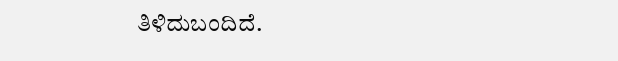ತಿಳಿದುಬಂದಿದೆ.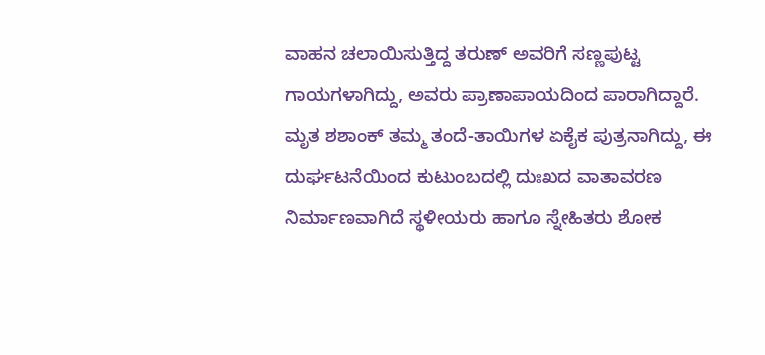ವಾಹನ ಚಲಾಯಿಸುತ್ತಿದ್ದ ತರುಣ್ ಅವರಿಗೆ ಸಣ್ಣಪುಟ್ಟ ಗಾಯಗಳಾಗಿದ್ದು, ಅವರು ಪ್ರಾಣಾಪಾಯದಿಂದ ಪಾರಾಗಿದ್ದಾರೆ.
ಮೃತ ಶಶಾಂಕ್ ತಮ್ಮ ತಂದೆ-ತಾಯಿಗಳ ಏಕೈಕ ಪುತ್ರನಾಗಿದ್ದು, ಈ ದುರ್ಘಟನೆಯಿಂದ ಕುಟುಂಬದಲ್ಲಿ ದುಃಖದ ವಾತಾವರಣ ನಿರ್ಮಾಣವಾಗಿದೆ ಸ್ಥಳೀಯರು ಹಾಗೂ ಸ್ನೇಹಿತರು ಶೋಕ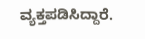ವ್ಯಕ್ತಪಡಿಸಿದ್ದಾರೆ.